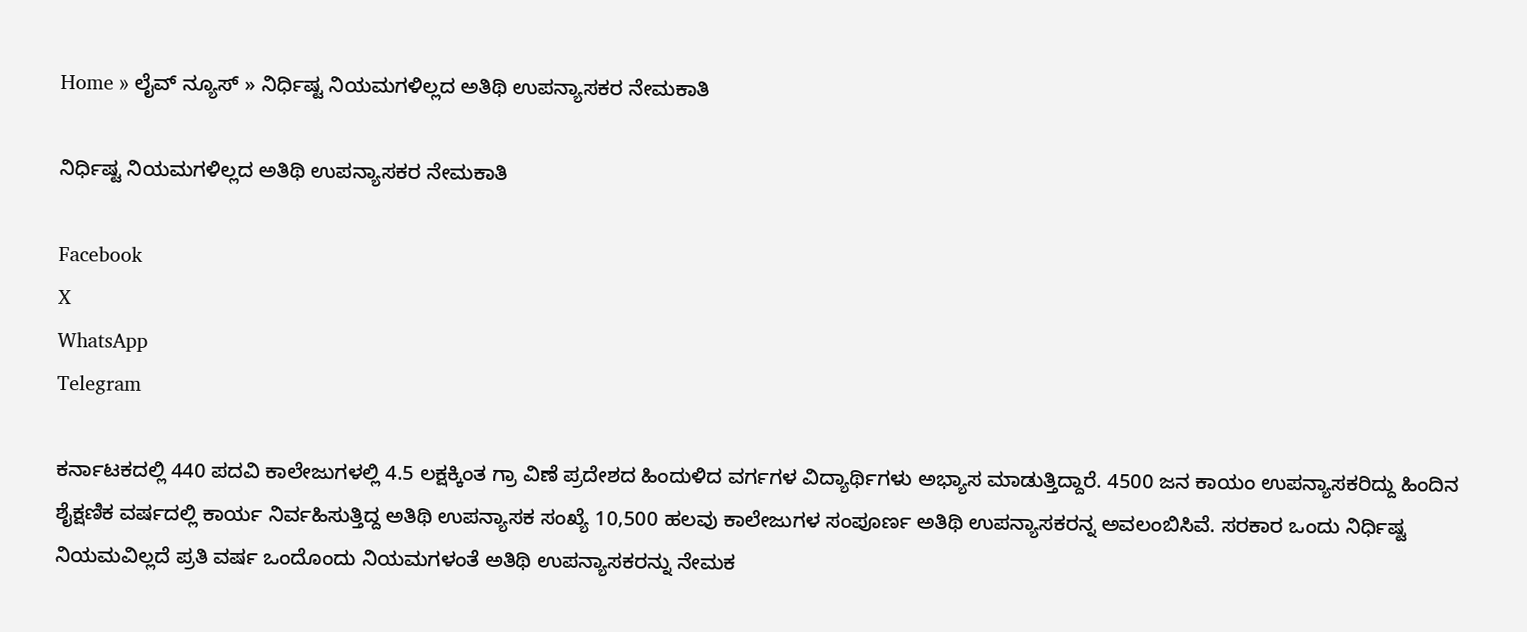Home » ಲೈವ್ ನ್ಯೂಸ್ » ನಿರ್ಧಿಷ್ಟ ನಿಯಮಗಳಿಲ್ಲದ ಅತಿಥಿ ಉಪನ್ಯಾಸಕರ ನೇಮಕಾತಿ

ನಿರ್ಧಿಷ್ಟ ನಿಯಮಗಳಿಲ್ಲದ ಅತಿಥಿ ಉಪನ್ಯಾಸಕರ ನೇಮಕಾತಿ

Facebook
X
WhatsApp
Telegram

ಕರ್ನಾಟಕದಲ್ಲಿ 440 ಪದವಿ ಕಾಲೇಜುಗಳಲ್ಲಿ 4.5 ಲಕ್ಷಕ್ಕಿಂತ ಗ್ರಾ ವಿಣೆ ಪ್ರದೇಶದ ಹಿಂದುಳಿದ ವರ್ಗಗಳ ವಿದ್ಯಾರ್ಥಿಗಳು ಅಭ್ಯಾಸ ಮಾಡುತ್ತಿದ್ದಾರೆ. 4500 ಜನ ಕಾಯಂ ಉಪನ್ಯಾಸಕರಿದ್ದು ಹಿಂದಿನ ಶೈಕ್ಷಣಿಕ ವರ್ಷದಲ್ಲಿ ಕಾರ್ಯ ನಿರ್ವಹಿಸುತ್ತಿದ್ದ ಅತಿಥಿ ಉಪನ್ಯಾಸಕ ಸಂಖ್ಯೆ 10,500 ಹಲವು ಕಾಲೇಜುಗಳ ಸಂಪೂರ್ಣ ಅತಿಥಿ ಉಪನ್ಯಾಸಕರನ್ನ ಅವಲಂಬಿಸಿವೆ. ಸರಕಾರ ಒಂದು ನಿರ್ಧಿಷ್ಟ ನಿಯಮವಿಲ್ಲದೆ ಪ್ರತಿ ವರ್ಷ ಒಂದೊಂದು ನಿಯಮಗಳಂತೆ ಅತಿಥಿ ಉಪನ್ಯಾಸಕರನ್ನು ನೇಮಕ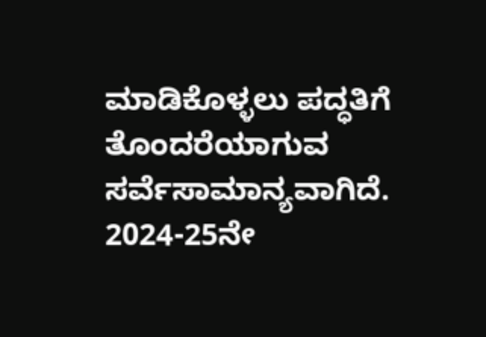ಮಾಡಿಕೊಳ್ಳಲು ಪದ್ಧತಿಗೆ ತೊಂದರೆಯಾಗುವ ಸರ್ವೆಸಾಮಾನ್ಯವಾಗಿದೆ. 2024-25ನೇ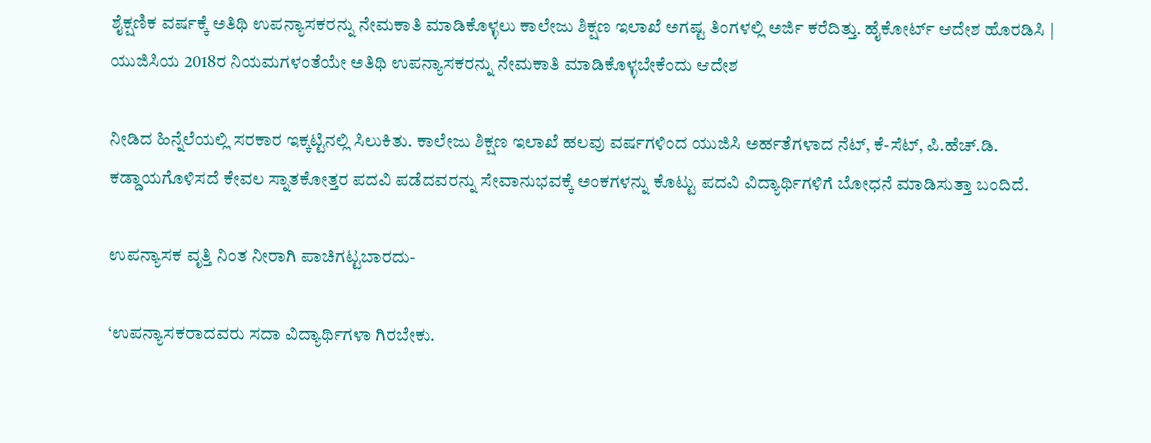ಶೈಕ್ಷಣಿಕ ವರ್ಷಕ್ಕೆ ಅತಿಥಿ ಉಪನ್ಯಾಸಕರನ್ನು ನೇಮಕಾತಿ ಮಾಡಿಕೊಳ್ಳಲು ಕಾಲೇಜು ಶಿಕ್ಷಣ ಇಲಾಖೆ ಅಗಷ್ಟ ತಿಂಗಳಲ್ಲಿ ಅರ್ಜಿ ಕರೆದಿತ್ತು. ಹೈಕೋರ್ಟ್ ಆದೇಶ ಹೊರಡಿಸಿ | ಯುಜಿಸಿಯ 2018ರ ನಿಯಮಗಳಂತೆಯೇ ಅತಿಥಿ ಉಪನ್ಯಾಸಕರನ್ನು ನೇಮಕಾತಿ ಮಾಡಿಕೊಳ್ಳಬೇಕೆಂದು ಆದೇಶ

ನೀಡಿದ ಹಿನ್ನೆಲೆಯಲ್ಲಿ ಸರಕಾರ ಇಕ್ಕಟ್ಟಿನಲ್ಲಿ ಸಿಲುಕಿತು. ಕಾಲೇಜು ಶಿಕ್ಷಣ ಇಲಾಖೆ ಹಲವು ವರ್ಷಗಳಿಂದ ಯುಜಿಸಿ ಅರ್ಹತೆಗಳಾದ ನೆಟ್, ಕೆ-ಸೆಟ್, ಪಿ.ಹೆಚ್.ಡಿ. ಕಡ್ಡಾಯಗೊಳಿಸದೆ ಕೇವಲ ಸ್ನಾತಕೋತ್ತರ ಪದವಿ ಪಡೆದವರನ್ನು ಸೇವಾನುಭವಕ್ಕೆ ಅಂಕಗಳನ್ನು ಕೊಟ್ಟು ಪದವಿ ವಿದ್ಯಾರ್ಥಿಗಳಿಗೆ ಬೋಧನೆ ಮಾಡಿಸುತ್ತಾ ಬಂದಿದೆ.

ಉಪನ್ಯಾಸಕ ವೃತ್ತಿ ನಿಂತ ನೀರಾಗಿ ಪಾಚಿಗಟ್ಟಬಾರದು-

‘ಉಪನ್ಯಾಸಕರಾದವರು ಸದಾ ವಿದ್ಯಾರ್ಥಿಗಳಾ ಗಿರಬೇಕು.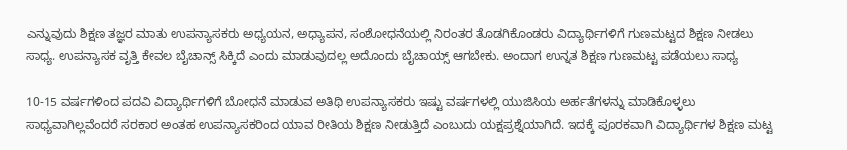ಎನ್ನುವುದು ಶಿಕ್ಷಣ ತಜ್ಞರ ಮಾತು ಉಪನ್ಯಾಸಕರು ಅಧ್ಯಯನ, ಅಧ್ಯಾಪನ, ಸಂಶೋಧನೆಯಲ್ಲಿ ನಿರಂತರ ತೊಡಗಿಕೊಂಡರು ವಿದ್ಯಾರ್ಥಿಗಳಿಗೆ ಗುಣಮಟ್ಟದ ಶಿಕ್ಷಣ ನೀಡಲು ಸಾಧ್ಯ. ಉಪನ್ಯಾಸಕ ವೃತ್ತಿ ಕೇವಲ ಬೈಚಾನ್ಸ್ ಸಿಕ್ಕಿದೆ ಎಂದು ಮಾಡುವುದಲ್ಲ ಅದೊಂದು ಬೈಚಾಯ್ಸ್ ಆಗಬೇಕು. ಅಂದಾಗ ಉನ್ನತ ಶಿಕ್ಷಣ ಗುಣಮಟ್ಟ ಪಡೆಯಲು ಸಾಧ್ಯ

10-15 ವರ್ಷಗಳಿಂದ ಪದವಿ ವಿದ್ಯಾರ್ಥಿಗಳಿಗೆ ಬೋಧನೆ ಮಾಡುವ ಅತಿಥಿ ಉಪನ್ಯಾಸಕರು ಇಷ್ಟು ವರ್ಷಗಳಲ್ಲಿ ಯುಜಿಸಿಯ ಅರ್ಹತೆಗಳನ್ನು ಮಾಡಿಕೊಳ್ಳಲು ಸಾಧ್ಯವಾಗಿಲ್ಲವೆಂದರೆ ಸರಕಾರ ಅಂತಹ ಉಪನ್ಯಾಸಕರಿಂದ ಯಾವ ರೀತಿಯ ಶಿಕ್ಷಣ ನೀಡುತ್ತಿದೆ ಎಂಬುದು ಯಕ್ಷಪ್ರಶ್ನೆಯಾಗಿದೆ. ಇದಕ್ಕೆ ಪೂರಕವಾಗಿ ವಿದ್ಯಾರ್ಥಿಗಳ ಶಿಕ್ಷಣ ಮಟ್ಟ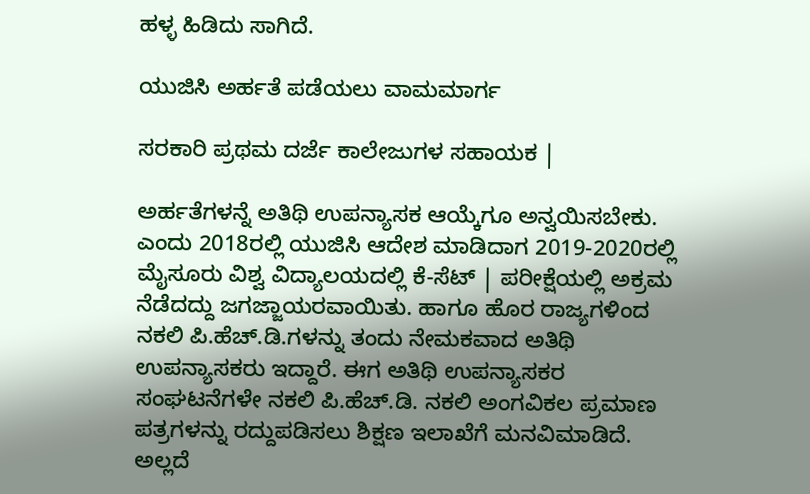ಹಳ್ಳ ಹಿಡಿದು ಸಾಗಿದೆ.

ಯುಜಿಸಿ ಅರ್ಹತೆ ಪಡೆಯಲು ವಾಮಮಾರ್ಗ

ಸರಕಾರಿ ಪ್ರಥಮ ದರ್ಜೆ ಕಾಲೇಜುಗಳ ಸಹಾಯಕ |

ಅರ್ಹತೆಗಳನ್ನೆ ಅತಿಥಿ ಉಪನ್ಯಾಸಕ ಆಯ್ಕೆಗೂ ಅನ್ವಯಿಸಬೇಕು. ಎಂದು 2018ರಲ್ಲಿ ಯುಜಿಸಿ ಆದೇಶ ಮಾಡಿದಾಗ 2019-2020ರಲ್ಲಿ ಮೈಸೂರು ವಿಶ್ವ ವಿದ್ಯಾಲಯದಲ್ಲಿ ಕೆ-ಸೆಟ್ | ಪರೀಕ್ಷೆಯಲ್ಲಿ ಅಕ್ರಮ ನೆಡೆದದ್ದು ಜಗಜ್ಜಾಯರವಾಯಿತು. ಹಾಗೂ ಹೊರ ರಾಜ್ಯಗಳಿಂದ ನಕಲಿ ಪಿ.ಹೆಚ್.ಡಿ.ಗಳನ್ನು ತಂದು ನೇಮಕವಾದ ಅತಿಥಿ ಉಪನ್ಯಾಸಕರು ಇದ್ದಾರೆ. ಈಗ ಅತಿಥಿ ಉಪನ್ಯಾಸಕರ ಸಂಘಟನೆಗಳೇ ನಕಲಿ ಪಿ.ಹೆಚ್.ಡಿ. ನಕಲಿ ಅಂಗವಿಕಲ ಪ್ರಮಾಣ ಪತ್ರಗಳನ್ನು ರದ್ದುಪಡಿಸಲು ಶಿಕ್ಷಣ ಇಲಾಖೆಗೆ ಮನವಿಮಾಡಿದೆ. ಅಲ್ಲದೆ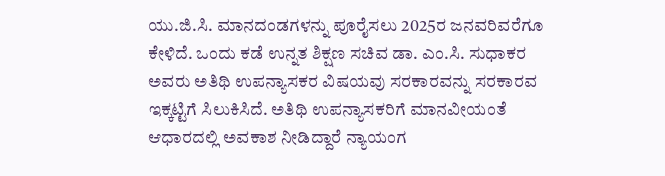ಯು.ಜಿ.ಸಿ. ಮಾನದಂಡಗಳನ್ನು ಪೂರೈಸಲು 2025ರ ಜನವರಿವರೆಗೂ ಕೇಳಿದೆ. ಒಂದು ಕಡೆ ಉನ್ನತ ಶಿಕ್ಷಣ ಸಚಿವ ಡಾ. ಎಂ.ಸಿ. ಸುಧಾಕರ ಅವರು ಅತಿಥಿ ಉಪನ್ಯಾಸಕರ ವಿಷಯವು ಸರಕಾರವನ್ನು ಸರಕಾರವ ಇಕ್ಕಟ್ಟಿಗೆ ಸಿಲುಕಿಸಿದೆ. ಅತಿಥಿ ಉಪನ್ಯಾಸಕರಿಗೆ ಮಾನವೀಯಂತೆ ಆಧಾರದಲ್ಲಿ ಅವಕಾಶ ನೀಡಿದ್ದಾರೆ ನ್ಯಾಯಂಗ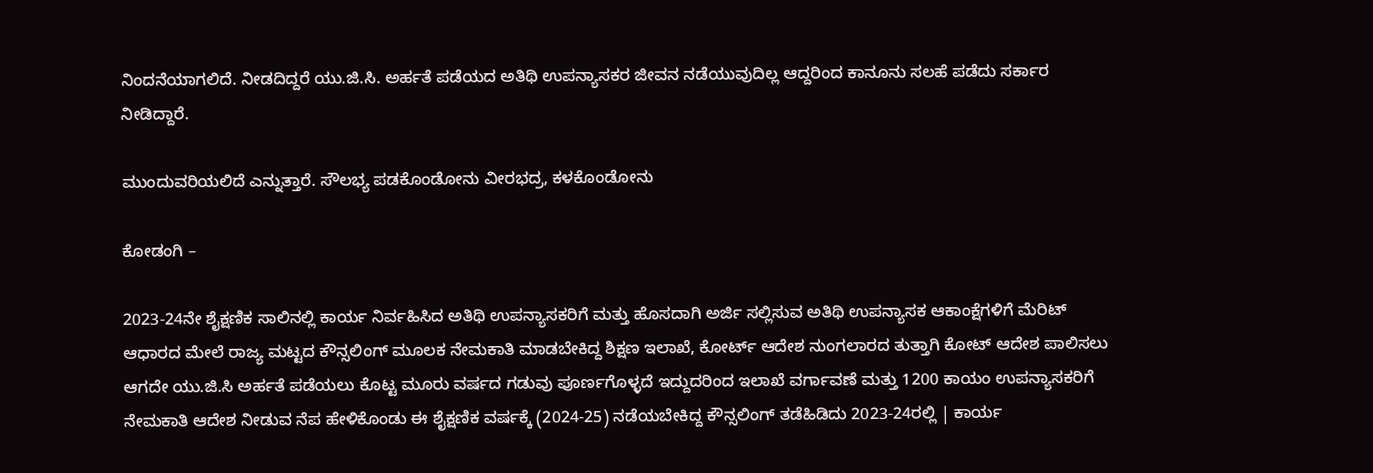ನಿಂದನೆಯಾಗಲಿದೆ. ನೀಡದಿದ್ದರೆ ಯು.ಜಿ.ಸಿ. ಅರ್ಹತೆ ಪಡೆಯದ ಅತಿಥಿ ಉಪನ್ಯಾಸಕರ ಜೀವನ ನಡೆಯುವುದಿಲ್ಲ ಆದ್ದರಿಂದ ಕಾನೂನು ಸಲಹೆ ಪಡೆದು ಸರ್ಕಾರ ನೀಡಿದ್ದಾರೆ.

ಮುಂದುವರಿಯಲಿದೆ ಎನ್ನುತ್ತಾರೆ. ಸೌಲಭ್ಯ ಪಡಕೊಂಡೋನು ವೀರಭದ್ರ, ಕಳಕೊಂಡೋನು

ಕೋಡಂಗಿ –

2023-24ನೇ ಶೈಕ್ಷಣಿಕ ಸಾಲಿನಲ್ಲಿ ಕಾರ್ಯ ನಿರ್ವಹಿಸಿದ ಅತಿಥಿ ಉಪನ್ಯಾಸಕರಿಗೆ ಮತ್ತು ಹೊಸದಾಗಿ ಅರ್ಜಿ ಸಲ್ಲಿಸುವ ಅತಿಥಿ ಉಪನ್ಯಾಸಕ ಆಕಾಂಕ್ಷೆಗಳಿಗೆ ಮೆರಿಟ್ ಆಧಾರದ ಮೇಲೆ ರಾಜ್ಯ ಮಟ್ಟದ ಕೌನ್ಸಲಿಂಗ್ ಮೂಲಕ ನೇಮಕಾತಿ ಮಾಡಬೇಕಿದ್ದ ಶಿಕ್ಷಣ ಇಲಾಖೆ, ಕೋರ್ಟ್ ಆದೇಶ ನುಂಗಲಾರದ ತುತ್ತಾಗಿ ಕೋಟ್ ಆದೇಶ ಪಾಲಿಸಲು ಆಗದೇ ಯು.ಜಿ.ಸಿ ಅರ್ಹತೆ ಪಡೆಯಲು ಕೊಟ್ಟ ಮೂರು ವರ್ಷದ ಗಡುವು ಪೂರ್ಣಗೊಳ್ಳದೆ ಇದ್ದುದರಿಂದ ಇಲಾಖೆ ವರ್ಗಾವಣೆ ಮತ್ತು 1200 ಕಾಯಂ ಉಪನ್ಯಾಸಕರಿಗೆ ನೇಮಕಾತಿ ಆದೇಶ ನೀಡುವ ನೆಪ ಹೇಳಿಕೊಂಡು ಈ ಶೈಕ್ಷಣಿಕ ವರ್ಷಕ್ಕೆ (2024-25) ನಡೆಯಬೇಕಿದ್ದ ಕೌನ್ಸಲಿಂಗ್ ತಡೆಹಿಡಿದು 2023-24ರಲ್ಲಿ | ಕಾರ್ಯ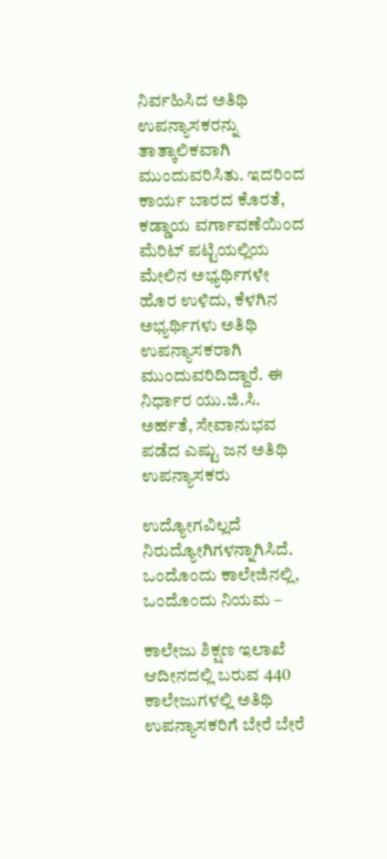ನಿರ್ವಹಿಸಿದ ಅತಿಥಿ ಉಪನ್ಯಾಸಕರನ್ನು ತಾತ್ಕಾಲಿಕವಾಗಿ ಮುಂದುವರಿಸಿತು. ಇದರಿಂದ ಕಾರ್ಯ ಬಾರದ ಕೊರತೆ, ಕಡ್ಡಾಯ ವರ್ಗಾವಣೆಯಿಂದ ಮೆರಿಟ್ ಪಟ್ಟಿಯಲ್ಲಿಯ ಮೇಲಿನ ಅಭ್ಯರ್ಥಿಗಳೇ ಹೊರ ಉಳಿದು, ಕೆಳಗಿನ ಅಭ್ಯರ್ಥಿಗಳು ಅತಿಥಿ ಉಪನ್ಯಾಸಕರಾಗಿ ಮುಂದುವರಿದಿದ್ದಾರೆ. ಈ ನಿರ್ಧಾರ ಯು.ಜಿ.ಸಿ. ಅರ್ಹತೆ, ಸೇವಾನುಭವ ಪಡೆದ ಎಷ್ಟು ಜನ ಅತಿಥಿ ಉಪನ್ಯಾಸಕರು

ಉದ್ಯೋಗವಿಲ್ಲದೆ ನಿರುದ್ಯೋಗಿಗಳನ್ನಾಗಿಸಿದೆ. ಒಂದೊಂದು ಕಾಲೇಜಿನಲ್ಲಿ, ಒಂದೊಂದು ನಿಯಮ –

ಕಾಲೇಜು ಶಿಕ್ಷಣ ಇಲಾಖೆ ಆದೀನದಲ್ಲಿ ಬರುವ 440 ಕಾಲೇಜುಗಳಲ್ಲಿ ಅತಿಥಿ ಉಪನ್ಯಾಸಕರಿಗೆ ಬೇರೆ ಬೇರೆ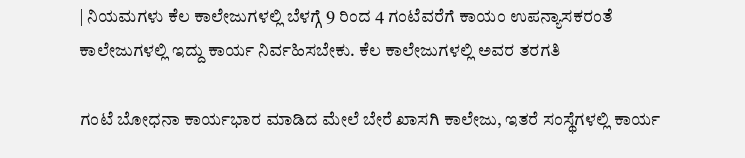| ನಿಯಮಗಳು ಕೆಲ ಕಾಲೇಜುಗಳಲ್ಲಿ ಬೆಳಗ್ಗೆ 9 ರಿಂದ 4 ಗಂಟೆವರೆಗೆ ಕಾಯಂ ಉಪನ್ಯಾಸಕರಂತೆ ಕಾಲೇಜುಗಳಲ್ಲಿ ಇದ್ದು ಕಾರ್ಯ ನಿರ್ವಹಿಸಬೇಕು. ಕೆಲ ಕಾಲೇಜುಗಳಲ್ಲಿ ಅವರ ತರಗತಿ

ಗಂಟೆ ಬೋಧನಾ ಕಾರ್ಯಭಾರ ಮಾಡಿದ ಮೇಲೆ ಬೇರೆ ಖಾಸಗಿ ಕಾಲೇಜು, ಇತರೆ ಸಂಸ್ಥೆಗಳಲ್ಲಿ ಕಾರ್ಯ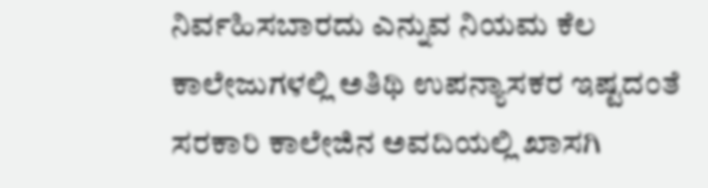ನಿರ್ವಹಿಸಬಾರದು ಎನ್ನುವ ನಿಯಮ ಕೆಲ ಕಾಲೇಜುಗಳಲ್ಲಿ ಅತಿಥಿ ಉಪನ್ಯಾಸಕರ ಇಷ್ಟದಂತೆ ಸರಕಾರಿ ಕಾಲೇಜಿನ ಅವದಿಯಲ್ಲಿ ಖಾಸಗಿ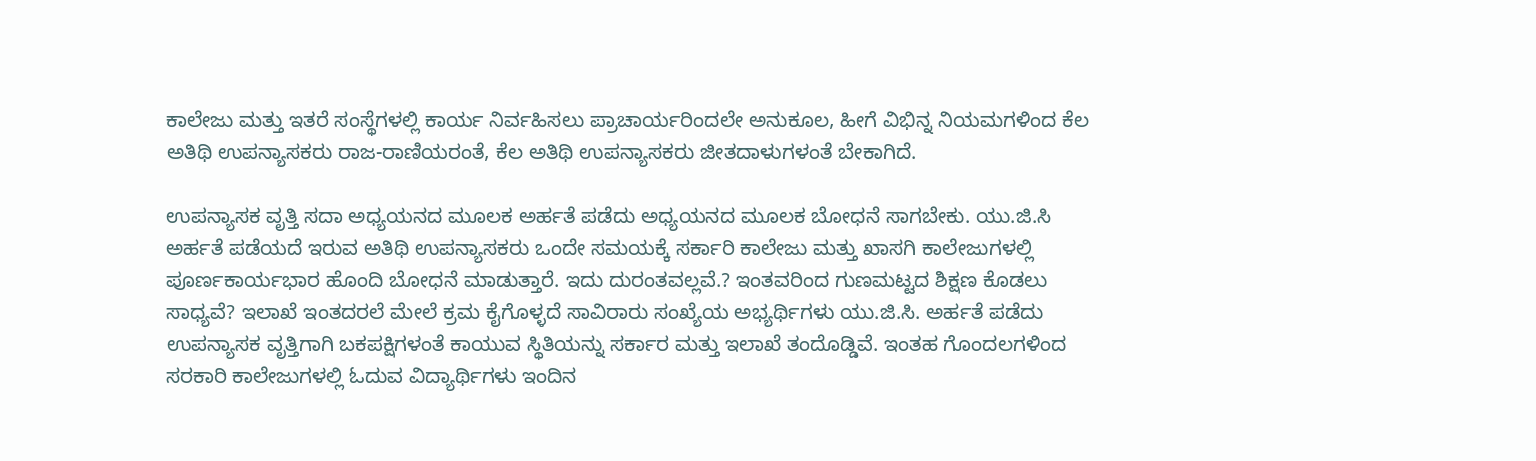ಕಾಲೇಜು ಮತ್ತು ಇತರೆ ಸಂಸ್ಥೆಗಳಲ್ಲಿ ಕಾರ್ಯ ನಿರ್ವಹಿಸಲು ಪ್ರಾಚಾರ್ಯರಿಂದಲೇ ಅನುಕೂಲ, ಹೀಗೆ ವಿಭಿನ್ನ ನಿಯಮಗಳಿಂದ ಕೆಲ ಅತಿಥಿ ಉಪನ್ಯಾಸಕರು ರಾಜ-ರಾಣಿಯರಂತೆ, ಕೆಲ ಅತಿಥಿ ಉಪನ್ಯಾಸಕರು ಜೀತದಾಳುಗಳಂತೆ ಬೇಕಾಗಿದೆ.

ಉಪನ್ಯಾಸಕ ವೃತ್ತಿ ಸದಾ ಅಧ್ಯಯನದ ಮೂಲಕ ಅರ್ಹತೆ ಪಡೆದು ಅಧ್ಯಯನದ ಮೂಲಕ ಬೋಧನೆ ಸಾಗಬೇಕು. ಯು.ಜಿ.ಸಿ ಅರ್ಹತೆ ಪಡೆಯದೆ ಇರುವ ಅತಿಥಿ ಉಪನ್ಯಾಸಕರು ಒಂದೇ ಸಮಯಕ್ಕೆ ಸರ್ಕಾರಿ ಕಾಲೇಜು ಮತ್ತು ಖಾಸಗಿ ಕಾಲೇಜುಗಳಲ್ಲಿ ಪೂರ್ಣಕಾರ್ಯಭಾರ ಹೊಂದಿ ಬೋಧನೆ ಮಾಡುತ್ತಾರೆ. ಇದು ದುರಂತವಲ್ಲವೆ.? ಇಂತವರಿಂದ ಗುಣಮಟ್ಟದ ಶಿಕ್ಷಣ ಕೊಡಲು ಸಾಧ್ಯವೆ? ಇಲಾಖೆ ಇಂತದರಲೆ ಮೇಲೆ ಕ್ರಮ ಕೈಗೊಳ್ಳದೆ ಸಾವಿರಾರು ಸಂಖ್ಯೆಯ ಅಭ್ಯರ್ಥಿಗಳು ಯು.ಜಿ.ಸಿ. ಅರ್ಹತೆ ಪಡೆದು ಉಪನ್ಯಾಸಕ ವೃತ್ತಿಗಾಗಿ ಬಕಪಕ್ಷಿಗಳಂತೆ ಕಾಯುವ ಸ್ಥಿತಿಯನ್ನು ಸರ್ಕಾರ ಮತ್ತು ಇಲಾಖೆ ತಂದೊಡ್ಡಿವೆ. ಇಂತಹ ಗೊಂದಲಗಳಿಂದ ಸರಕಾರಿ ಕಾಲೇಜುಗಳಲ್ಲಿ ಓದುವ ವಿದ್ಯಾರ್ಥಿಗಳು ಇಂದಿನ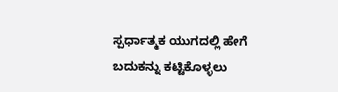ಸ್ಪರ್ಧಾತ್ಮಕ ಯುಗದಲ್ಲಿ ಹೇಗೆ ಬದುಕನ್ನು ಕಟ್ಟಿಕೊಳ್ಳಲು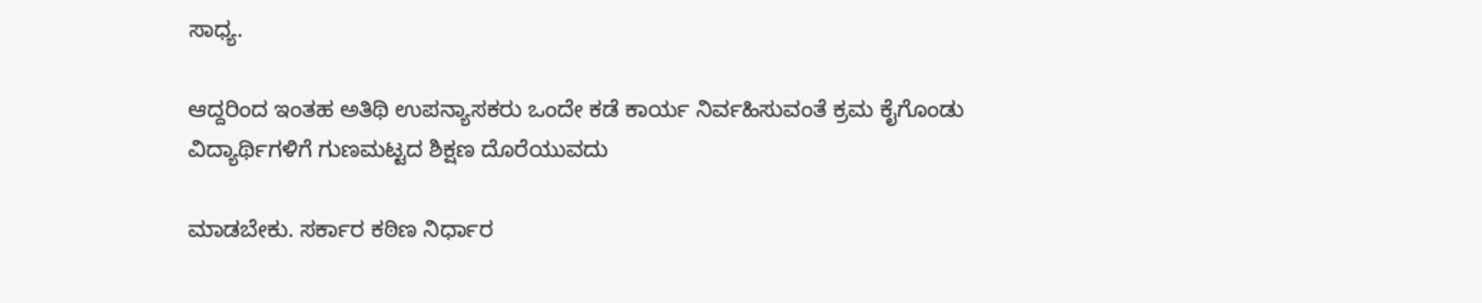ಸಾಧ್ಯ.

ಆದ್ದರಿಂದ ಇಂತಹ ಅತಿಥಿ ಉಪನ್ಯಾಸಕರು ಒಂದೇ ಕಡೆ ಕಾರ್ಯ ನಿರ್ವಹಿಸುವಂತೆ ಕ್ರಮ ಕೈಗೊಂಡು ವಿದ್ಯಾರ್ಥಿಗಳಿಗೆ ಗುಣಮಟ್ಟದ ಶಿಕ್ಷಣ ದೊರೆಯುವದು

ಮಾಡಬೇಕು. ಸರ್ಕಾರ ಕಠಿಣ ನಿರ್ಧಾರ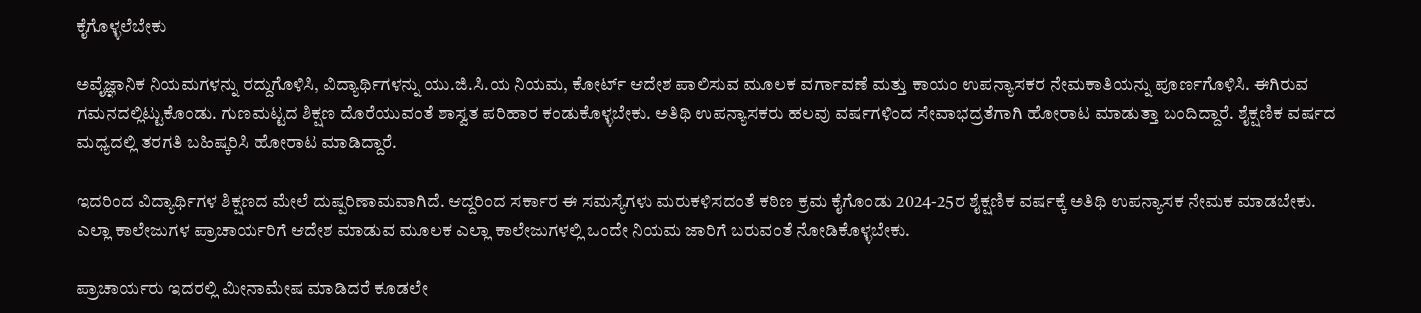ಕೈಗೊಳ್ಳಲೆಬೇಕು

ಅವೈಜ್ಞಾನಿಕ ನಿಯಮಗಳನ್ನು ರದ್ದುಗೊಳಿಸಿ, ವಿದ್ಯಾರ್ಥಿಗಳನ್ನು ಯು.ಜಿ.ಸಿ.ಯ ನಿಯಮ, ಕೋರ್ಟ್ ಆದೇಶ ಪಾಲಿಸುವ ಮೂಲಕ ವರ್ಗಾವಣೆ ಮತ್ತು ಕಾಯಂ ಉಪನ್ಯಾಸಕರ ನೇಮಕಾತಿಯನ್ನು ಪೂರ್ಣಗೊಳಿಸಿ. ಈಗಿರುವ ಗಮನದಲ್ಲಿಟ್ಟುಕೊಂಡು. ಗುಣಮಟ್ಟದ ಶಿಕ್ಷಣ ದೊರೆಯುವಂತೆ ಶಾಸ್ವತ ಪರಿಹಾರ ಕಂಡುಕೊಳ್ಳಬೇಕು. ಅತಿಥಿ ಉಪನ್ಯಾಸಕರು ಹಲವು ವರ್ಷಗಳಿಂದ ಸೇವಾಭದ್ರತೆಗಾಗಿ ಹೋರಾಟ ಮಾಡುತ್ತಾ ಬಂದಿದ್ದಾರೆ. ಶೈಕ್ಷಣಿಕ ವರ್ಷದ ಮಧ್ಯದಲ್ಲಿ ತರಗತಿ ಬಹಿಷ್ಕರಿಸಿ ಹೋರಾಟ ಮಾಡಿದ್ದಾರೆ.

ಇದರಿಂದ ವಿದ್ಯಾರ್ಥಿಗಳ ಶಿಕ್ಷಣದ ಮೇಲೆ ದುಷ್ಪರಿಣಾಮವಾಗಿದೆ. ಆದ್ದರಿಂದ ಸರ್ಕಾರ ಈ ಸಮಸ್ಯೆಗಳು ಮರುಕಳಿಸದಂತೆ ಕಠಿಣ ಕ್ರಮ ಕೈಗೊಂಡು 2024-25ರ ಶೈಕ್ಷಣಿಕ ವರ್ಷಕ್ಕೆ ಅತಿಥಿ ಉಪನ್ಯಾಸಕ ನೇಮಕ ಮಾಡಬೇಕು. ಎಲ್ಲಾ ಕಾಲೇಜುಗಳ ಪ್ರಾಚಾರ್ಯರಿಗೆ ಆದೇಶ ಮಾಡುವ ಮೂಲಕ ಎಲ್ಲಾ ಕಾಲೇಜುಗಳಲ್ಲಿ ಒಂದೇ ನಿಯಮ ಜಾರಿಗೆ ಬರುವಂತೆ ನೋಡಿಕೊಳ್ಳಬೇಕು.

ಪ್ರಾಚಾರ್ಯರು ಇದರಲ್ಲಿ ಮೀನಾಮೇಷ ಮಾಡಿದರೆ ಕೂಡಲೇ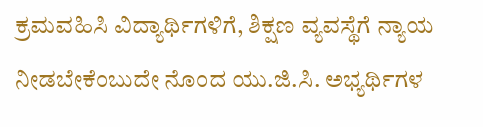ಕ್ರಮವಹಿಸಿ ವಿದ್ಯಾರ್ಥಿಗಳಿಗೆ, ಶಿಕ್ಷಣ ವ್ಯವಸ್ಥೆಗೆ ನ್ಯಾಯ ನೀಡಬೇಕೆಂಬುದೇ ನೊಂದ ಯು.ಜಿ.ಸಿ. ಅಭ್ಯರ್ಥಿಗಳ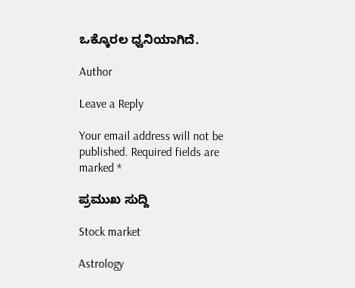ಒಕ್ಕೊರಲ ಧ್ವನಿಯಾಗಿದೆ.

Author

Leave a Reply

Your email address will not be published. Required fields are marked *

ಪ್ರಮುಖ ಸುದ್ದಿ

Stock market

Astrology